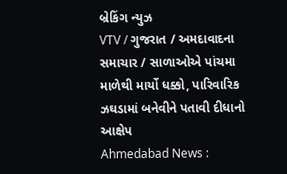બ્રેકિંગ ન્યુઝ
VTV / ગુજરાત / અમદાવાદના સમાચાર / સાળાઓએ પાંચમા માળેથી માર્યો ધક્કો, પારિવારિક ઝઘડામાં બનેવીને પતાવી દીધાનો આક્ષેપ
Ahmedabad News :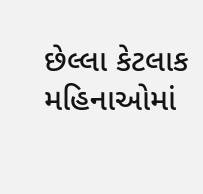છેલ્લા કેટલાક મહિનાઓમાં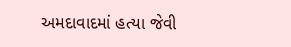અમદાવાદમાં હત્યા જેવી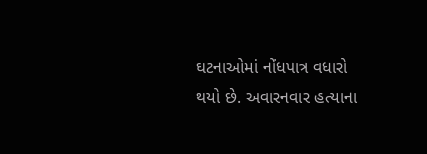ઘટનાઓમાં નોંધપાત્ર વધારો થયો છે. અવારનવાર હત્યાના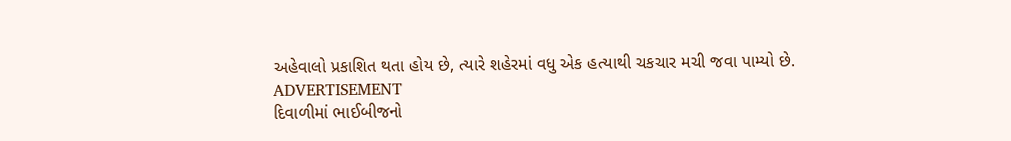અહેવાલો પ્રકાશિત થતા હોય છે, ત્યારે શહેરમાં વધુ એક હત્યાથી ચકચાર મચી જવા પામ્યો છે.
ADVERTISEMENT
દિવાળીમાં ભાઈબીજનો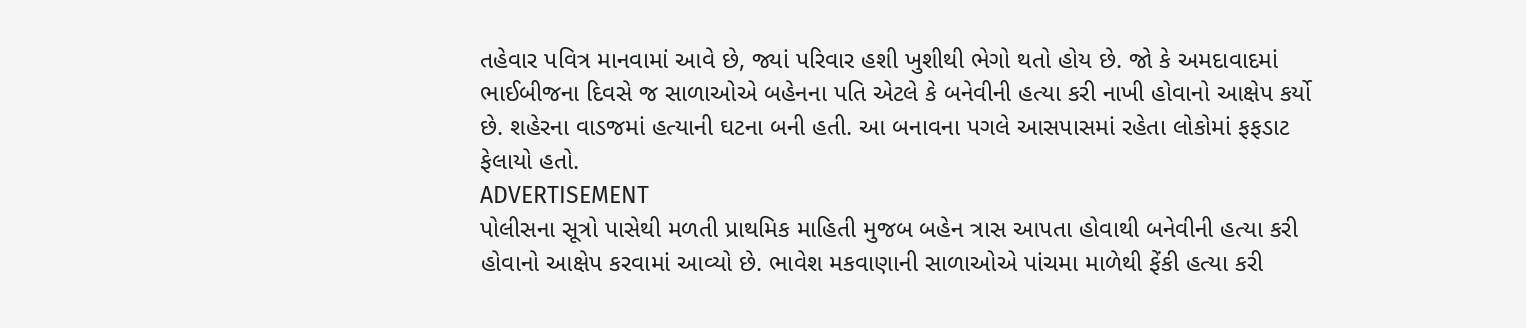તહેવાર પવિત્ર માનવામાં આવે છે, જ્યાં પરિવાર હશી ખુશીથી ભેગો થતો હોય છે. જો કે અમદાવાદમાં ભાઈબીજના દિવસે જ સાળાઓએ બહેનના પતિ એટલે કે બનેવીની હત્યા કરી નાખી હોવાનો આક્ષેપ કર્યો છે. શહેરના વાડજમાં હત્યાની ઘટના બની હતી. આ બનાવના પગલે આસપાસમાં રહેતા લોકોમાં ફફડાટ ફેલાયો હતો.
ADVERTISEMENT
પોલીસના સૂત્રો પાસેથી મળતી પ્રાથમિક માહિતી મુજબ બહેન ત્રાસ આપતા હોવાથી બનેવીની હત્યા કરી હોવાનો આક્ષેપ કરવામાં આવ્યો છે. ભાવેશ મકવાણાની સાળાઓએ પાંચમા માળેથી ફેંકી હત્યા કરી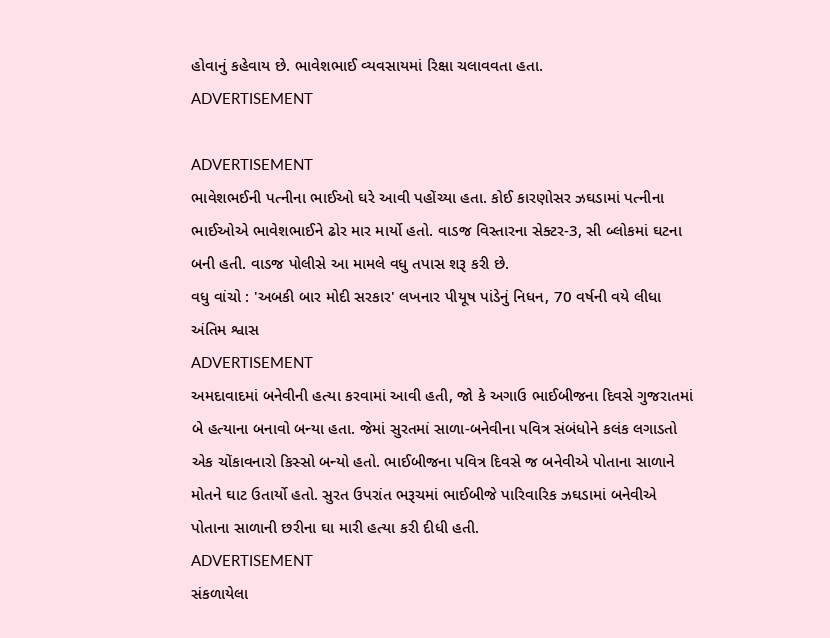હોવાનું કહેવાય છે. ભાવેશભાઈ વ્યવસાયમાં રિક્ષા ચલાવવતા હતા.
ADVERTISEMENT

ADVERTISEMENT
ભાવેશભઈની પત્નીના ભાઈઓ ઘરે આવી પહોંચ્યા હતા. કોઈ કારણોસર ઝઘડામાં પત્નીના ભાઈઓએ ભાવેશભાઈને ઢોર માર માર્યો હતો. વાડજ વિસ્તારના સેક્ટર-3, સી બ્લોકમાં ઘટના બની હતી. વાડજ પોલીસે આ મામલે વધુ તપાસ શરૂ કરી છે.
વધુ વાંચો : 'અબકી બાર મોદી સરકાર' લખનાર પીયૂષ પાંડેનું નિધન, 70 વર્ષની વયે લીધા અંતિમ શ્વાસ
ADVERTISEMENT
અમદાવાદમાં બનેવીની હત્યા કરવામાં આવી હતી, જો કે અગાઉ ભાઈબીજના દિવસે ગુજરાતમાં બે હત્યાના બનાવો બન્યા હતા. જેમાં સુરતમાં સાળા-બનેવીના પવિત્ર સંબંધોને કલંક લગાડતો એક ચોંકાવનારો કિસ્સો બન્યો હતો. ભાઈબીજના પવિત્ર દિવસે જ બનેવીએ પોતાના સાળાને મોતને ઘાટ ઉતાર્યો હતો. સુરત ઉપરાંત ભરૂચમાં ભાઈબીજે પારિવારિક ઝઘડામાં બનેવીએ પોતાના સાળાની છરીના ઘા મારી હત્યા કરી દીધી હતી.
ADVERTISEMENT
સંકળાયેલા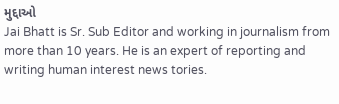મુદ્દાઓ
Jai Bhatt is Sr. Sub Editor and working in journalism from more than 10 years. He is an expert of reporting and writing human interest news tories.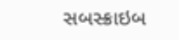સબસ્ક્રાઇબ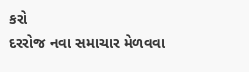કરો
દરરોજ નવા સમાચાર મેળવવા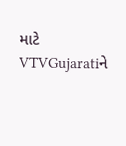માટે VTVGujaratiને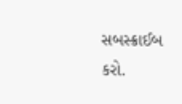સબસ્ક્રાઈબ કરો.